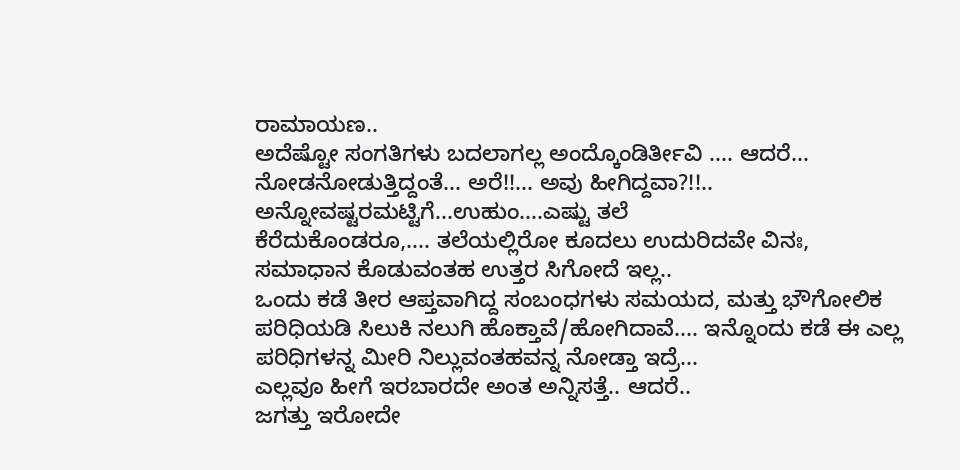ರಾಮಾಯಣ..
ಅದೆಷ್ಟೋ ಸಂಗತಿಗಳು ಬದಲಾಗಲ್ಲ ಅಂದ್ಕೊಂಡಿರ್ತೀವಿ .... ಆದರೆ... ನೋಡನೋಡುತ್ತಿದ್ದಂತೆ... ಅರೆ!!... ಅವು ಹೀಗಿದ್ದವಾ?!!.. ಅನ್ನೋವಷ್ಟರಮಟ್ಟಿಗೆ...ಉಹುಂ....ಎಷ್ಟು ತಲೆ
ಕೆರೆದುಕೊಂಡರೂ,.... ತಲೆಯಲ್ಲಿರೋ ಕೂದಲು ಉದುರಿದವೇ ವಿನಃ,
ಸಮಾಧಾನ ಕೊಡುವಂತಹ ಉತ್ತರ ಸಿಗೋದೆ ಇಲ್ಲ..
ಒಂದು ಕಡೆ ತೀರ ಆಪ್ತವಾಗಿದ್ದ ಸಂಬಂಧಗಳು ಸಮಯದ, ಮತ್ತು ಭೌಗೋಲಿಕ ಪರಿಧಿಯಡಿ ಸಿಲುಕಿ ನಲುಗಿ ಹೊಕ್ತಾವೆ/ಹೋಗಿದಾವೆ.... ಇನ್ನೊಂದು ಕಡೆ ಈ ಎಲ್ಲ ಪರಿಧಿಗಳನ್ನ ಮೀರಿ ನಿಲ್ಲುವಂತಹವನ್ನ ನೋಡ್ತಾ ಇದ್ರೆ...
ಎಲ್ಲವೂ ಹೀಗೆ ಇರಬಾರದೇ ಅಂತ ಅನ್ನಿಸತ್ತೆ.. ಆದರೆ..
ಜಗತ್ತು ಇರೋದೇ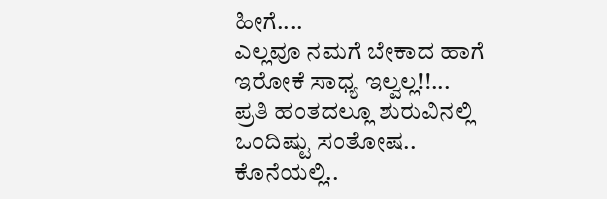ಹೀಗೆ....
ಎಲ್ಲವೂ ನಮಗೆ ಬೇಕಾದ ಹಾಗೆ ಇರೋಕೆ ಸಾಧ್ಯ ಇಲ್ವಲ್ಲ!!...
ಪ್ರತಿ ಹಂತದಲ್ಲೂ ಶುರುವಿನಲ್ಲಿ ಒಂದಿಷ್ಟು ಸಂತೋಷ..
ಕೊನೆಯಲ್ಲಿ..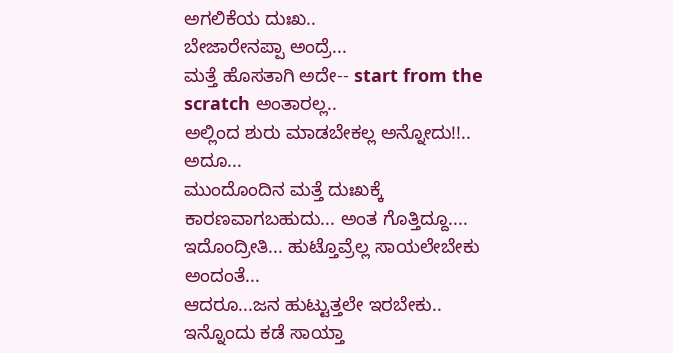ಅಗಲಿಕೆಯ ದುಃಖ..
ಬೇಜಾರೇನಪ್ಪಾ ಅಂದ್ರೆ...
ಮತ್ತೆ ಹೊಸತಾಗಿ ಅದೇ-- start from the
scratch ಅಂತಾರಲ್ಲ..
ಅಲ್ಲಿಂದ ಶುರು ಮಾಡಬೇಕಲ್ಲ ಅನ್ನೋದು!!.. ಅದೂ...
ಮುಂದೊಂದಿನ ಮತ್ತೆ ದುಃಖಕ್ಕೆ ಕಾರಣವಾಗಬಹುದು... ಅಂತ ಗೊತ್ತಿದ್ದೂ.... ಇದೊಂದ್ರೀತಿ... ಹುಟ್ತೊವ್ರೆಲ್ಲ ಸಾಯಲೇಬೇಕು ಅಂದಂತೆ...
ಆದರೂ...ಜನ ಹುಟ್ಟುತ್ತಲೇ ಇರಬೇಕು..
ಇನ್ನೊಂದು ಕಡೆ ಸಾಯ್ತಾ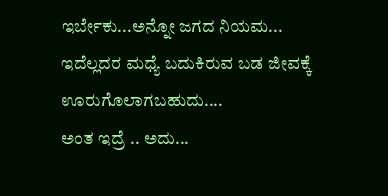ಇರ್ಬೇಕು...ಅನ್ನೋ ಜಗದ ನಿಯಮ...
ಇದೆಲ್ಲದರ ಮಧ್ಯೆ ಬದುಕಿರುವ ಬಡ ಜೀವಕ್ಕೆ ಊರುಗೊಲಾಗಬಹುದು....
ಅಂತ ಇದ್ರೆ .. ಅದು...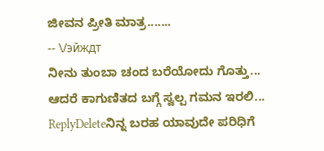ಜೀವನ ಪ್ರೀತಿ ಮಾತ್ರ.......
-- \/эйждт
ನೀನು ತುಂಬಾ ಚಂದ ಬರೆಯೋದು ಗೊತ್ತು... ಆದರೆ ಕಾಗುಣಿತದ ಬಗ್ಗೆ ಸ್ವಲ್ಪ ಗಮನ ಇರಲಿ...
ReplyDeleteನಿನ್ನ ಬರಹ ಯಾವುದೇ ಪರಿಧಿಗೆ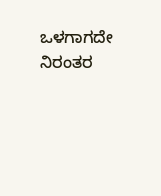ಒಳಗಾಗದೇ ನಿರಂತರ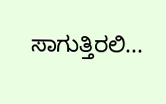ಸಾಗುತ್ತಿರಲಿ...